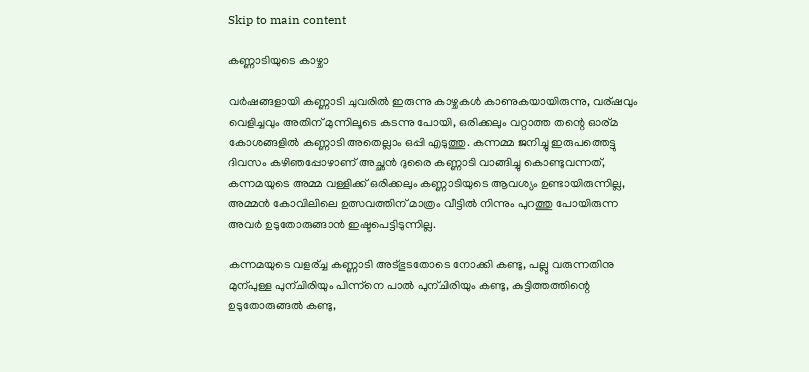Skip to main content

കണ്ണാടിയുടെ കാഴ്ചാ

വര്‍ഷങ്ങളായി കണ്ണാടി ചുവരില്‍ ഇരുന്നു കാഴ്ചകള്‍ കാണുകയായിരുന്നു, വര്ഷവും വെളിച്ചവും അതിന് മുന്നിലൂടെ കടന്നു പോയി, ഒരിക്കലും വറ്റാത്ത തന്റെ ഓര്മ കോശങ്ങളില്‍ കണ്ണാടി അതെല്ലാം ഒപ്പി എടുത്തു. കന്നമ്മ ജനിച്ചു ഇരുപത്തെട്ടു ദിവസം കഴിഞപ്പോഴാണ് അച്ഛന്‍ ദുരൈ കണ്ണാടി വാങ്ങിച്ചു കൊണ്ടുവന്നത്, കന്നമയുടെ അമ്മ വള്ളിക്ക് ഒരിക്കലും കണ്ണാടിയുടെ ആവശ്യം ഉണ്ടായിരുന്നില്ല, അമ്മന്‍ കോവിലിലെ ഉത്സവത്തിന് മാത്രം വീട്ടില്‍ നിന്നും പുറത്തു പോയിരുന്ന അവര്‍ ഉടുതോരുങ്ങാന്‍ ഇഷ്ടപെട്ടിടുന്നില്ല.

കന്നമയുടെ വളര്ച്ച കണ്ണാടി അട്ഭുടതോടെ നോക്കി കണ്ടു, പല്ലു വരുന്നതിനു മുന്പുള്ള പുന്ചിരിയും പിന്ന്നെ പാല്‍ പുന്ചിരിയും കണ്ടു, കുട്ടിത്തത്തിന്റെ ഉടുതോരുങ്ങല്‍ കണ്ടു,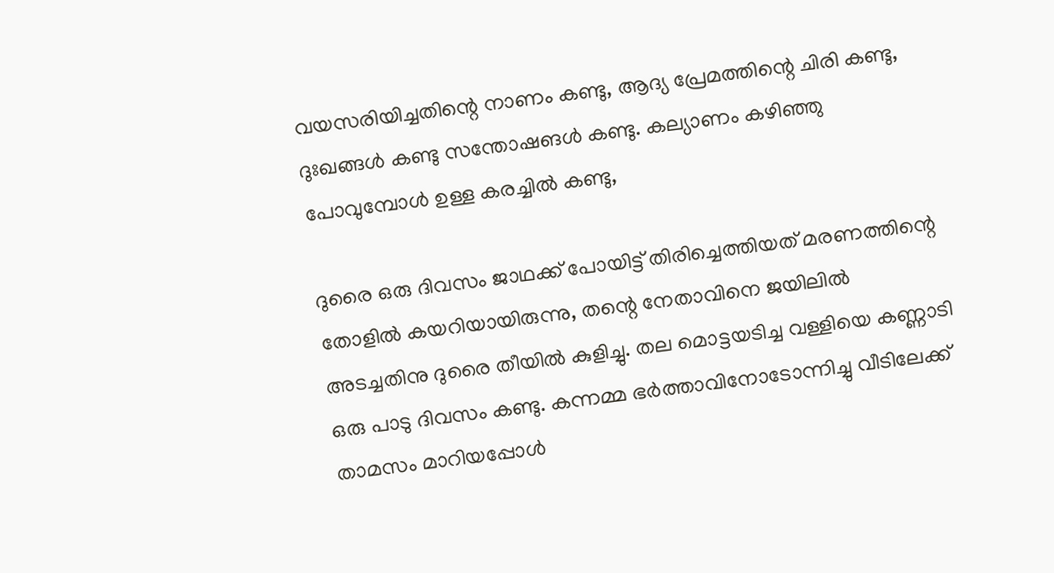വയസരിയിച്ചതിന്റെ നാണം കണ്ടു, ആദ്യ പ്രേമത്തിന്റെ ചിരി കണ്ടു, ദുഃഖങ്ങള്‍ കണ്ടു സന്തോഷങള്‍ കണ്ടു. കല്യാണം കഴിഞ്ഞു പോവുമ്പോള്‍ ഉള്ള കരച്ചില്‍ കണ്ടു,

ദുരൈ ഒരു ദിവസം ജാഥക്ക് പോയിട്ട് തിരിച്ചെത്തിയത്‌ മരണത്തിന്റെ തോളില്‍ കയറിയായിരുന്നു, തന്റെ നേതാവിനെ ജയിലില്‍ അടച്ചതിനു ദുരൈ തീയില്‍ കുളിച്ചു. തല മൊട്ടയടിച്ച വള്ളിയെ കണ്ണാടി ഒരു പാടു ദിവസം കണ്ടു. കന്നമ്മ ഭര്‍ത്താവിനോടോന്നിച്ചു വീടിലേക്ക്‌ താമസം മാറിയപ്പോള്‍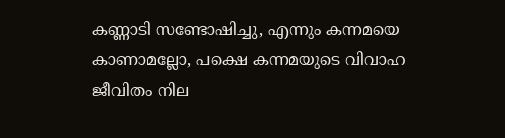കണ്ണാടി സണ്ടോഷിച്ചു, എന്നും കന്നമയെ കാണാമല്ലോ, പക്ഷെ കന്നമയുടെ വിവാഹ ജീവിതം നില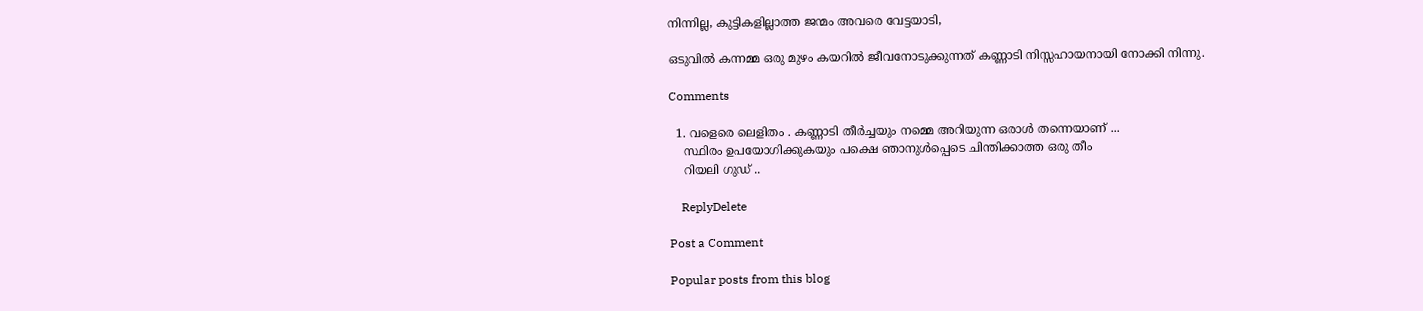നിന്നില്ല, കുട്ടികളില്ലാത്ത ജന്മം അവരെ വേട്ടയാടി,

ഒടുവില്‍ കന്നമ്മ ഒരു മുഴം കയറില്‍ ജീവനോടുക്കുന്നത് കണ്ണാടി നിസ്സഹായനായി നോക്കി നിന്നു.

Comments

  1. വളെരെ ലെളിതം . കണ്ണാടി തീര്‍ച്ചയും നമ്മെ അറിയുന്ന ഒരാള്‍ തന്നെയാണ് ...
    സ്ഥിരം ഉപയോഗിക്കുകയും പക്ഷെ ഞാനുള്‍പ്പെടെ ചിന്തിക്കാത്ത ഒരു തീം
    റിയലി ഗുഡ് ..

    ReplyDelete

Post a Comment

Popular posts from this blog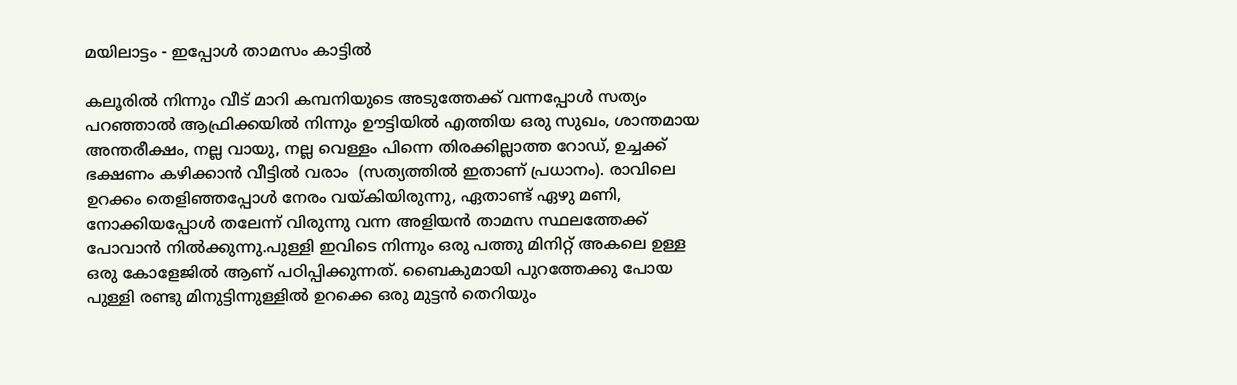മയിലാട്ടം - ഇപ്പോള്‍ താമസം കാട്ടില്‍

കലൂരില്‍ നിന്നും വീട് മാറി കമ്പനിയുടെ അടുത്തേക്ക് വന്നപ്പോള്‍ സത്യം പറഞ്ഞാല്‍ ആഫ്രിക്കയില്‍ നിന്നും ഊട്ടിയില്‍ എത്തിയ ഒരു സുഖം, ശാന്തമായ അന്തരീക്ഷം, നല്ല വായു, നല്ല വെള്ളം പിന്നെ തിരക്കില്ലാത്ത റോഡ്‌, ഉച്ചക്ക് ഭക്ഷണം കഴിക്കാന്‍ വീട്ടില്‍ വരാം  (സത്യത്തില്‍ ഇതാണ് പ്രധാനം). രാവിലെ ഉറക്കം തെളിഞ്ഞപ്പോള്‍ നേരം വയ്കിയിരുന്നു, ഏതാണ്ട് ഏഴു മണി, നോക്കിയപ്പോള്‍ തലേന്ന് വിരുന്നു വന്ന അളിയന്‍ താമസ സ്ഥലത്തേക്ക് പോവാന്‍ നില്‍ക്കുന്നു.പുള്ളി ഇവിടെ നിന്നും ഒരു പത്തു മിനിറ്റ് അകലെ ഉള്ള ഒരു കോളേജില്‍ ആണ് പഠിപ്പിക്കുന്നത്‌. ബൈകുമായി പുറത്തേക്കു പോയ പുള്ളി രണ്ടു മിനുട്ടിന്നുള്ളില്‍ ഉറക്കെ ഒരു മുട്ടന്‍ തെറിയും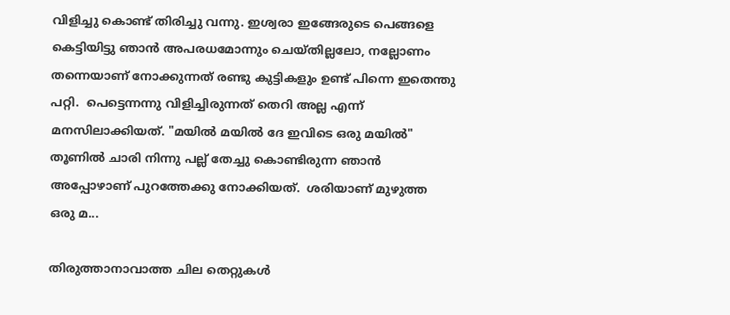വിളിച്ചു കൊണ്ട് തിരിച്ചു വന്നു. ഇശ്വരാ ഇങ്ങേരുടെ പെങ്ങളെ കെട്ടിയിട്ടു ഞാന്‍ അപരധമോന്നും ചെയ്തില്ലലോ, നല്ലോണം തന്നെയാണ് നോക്കുന്നത് രണ്ടു കുട്ടികളും ഉണ്ട് പിന്നെ ഇതെന്തു പറ്റി.  പെട്ടെന്നന്നു വിളിച്ചിരുന്നത്‌ തെറി അല്ല എന്ന് മനസിലാക്കിയത്. "മയില്‍ മയില്‍ ദേ ഇവിടെ ഒരു മയില്‍" തൂണില്‍ ചാരി നിന്നു പല്ല് തേച്ചു കൊണ്ടിരുന്ന ഞാന്‍ അപ്പോഴാണ് പുറത്തേക്കു നോക്കിയത്.  ശരിയാണ് മുഴുത്ത ഒരു മ...

തിരുത്താനാവാത്ത ചില തെറ്റുകൾ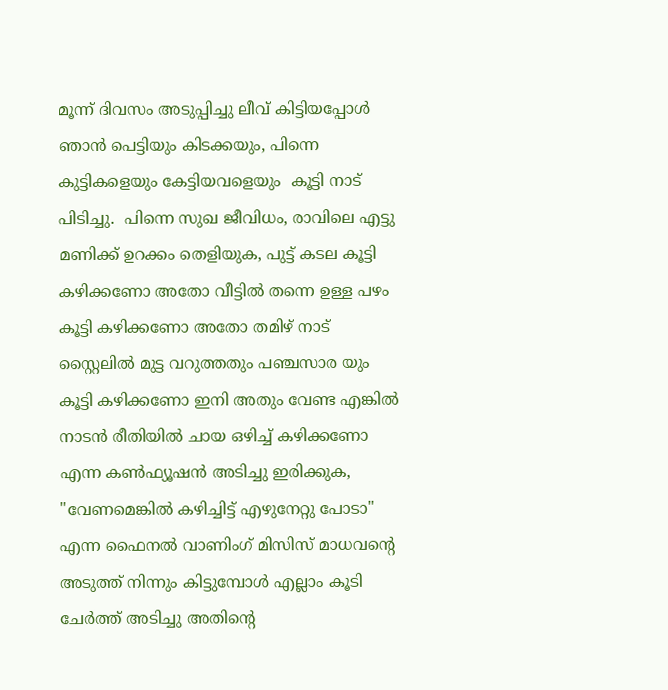മൂന്ന് ദിവസം അടുപ്പിച്ചു ലീവ് കിട്ടിയപ്പോൾ ഞാൻ പെട്ടിയും കിടക്കയും, പിന്നെ കുട്ടികളെയും കേട്ടിയവളെയും  കൂട്ടി നാട് പിടിച്ചു.  പിന്നെ സുഖ ജീവിധം, രാവിലെ എട്ടു മണിക്ക് ഉറക്കം തെളിയുക, പുട്ട് കടല കൂട്ടി കഴിക്കണോ അതോ വീട്ടിൽ തന്നെ ഉള്ള പഴം കൂട്ടി കഴിക്കണോ അതോ തമിഴ് നാട് സ്റ്റൈലിൽ മുട്ട വറുത്തതും പഞ്ചസാര യും കൂട്ടി കഴിക്കണോ ഇനി അതും വേണ്ട എങ്കിൽ നാടൻ രീതിയിൽ ചായ ഒഴിച്ച് കഴിക്കണോ  എന്ന കണ്‍ഫ്യൂഷൻ അടിച്ചു ഇരിക്കുക,             "വേണമെങ്കിൽ കഴിച്ചിട്ട് എഴുനേറ്റു പോടാ" എന്ന ഫൈനൽ വാണിംഗ് മിസിസ് മാധവന്റെ അടുത്ത് നിന്നും കിട്ടുമ്പോൾ എല്ലാം കൂടി ചേർത്ത് അടിച്ചു അതിന്റെ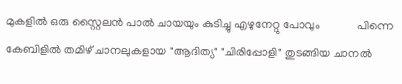മുകളിൽ ഒരു സ്റ്റൈലൻ പാൽ ചായയും കുടിച്ചു എഴുനേറ്റു പോവും             പിന്നെ കേബിളിൽ തമിഴ് ചാനലുകളായ "ആദിത്യ" "ചിരിപ്പോളി" തുടങ്ങിയ ചാനൽ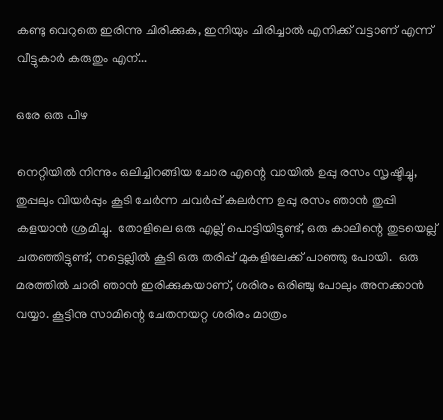കണ്ടു വെറുതെ ഇരിന്നു ചിരിക്കുക, ഇനിയും ചിരിച്ചാൽ എനിക്ക് വട്ടാണ് എന്ന് വീട്ടുകാർ കരുതും എന്...

ഒരേ ഒരു പിഴ

നെറ്റിയില്‍ നിന്നും ഒലിച്ചിറങ്ങിയ ചോര എന്റെ വായില്‍ ഉപ്പു രസം സൃഷ്ടിച്ചു, തുപ്പലും വിയര്‍പ്പും കൂടി ചേര്‍ന്ന ചവര്‍പ്പ് കലര്‍ന്ന ഉപ്പു രസം ഞാന്‍ തുപ്പി കളയാന്‍ ശ്രമിച്ചു.  തോളിലെ ഒരു എല്ല് പൊട്ടിയിട്ടുണ്ട്, ഒരു കാലിന്റെ തുടയെല്ല് ചതഞ്ഞിട്ടുണ്ട്, നട്ടെല്ലില്‍ കൂടി ഒരു തരിപ്പ് മുകളിലേക്ക് പാഞ്ഞു പോയി.  ഒരു മരത്തില്‍ ചാരി ഞാന്‍ ഇരിക്കുകയാണ്, ശരിരം ഒരിഞ്ചു പോലും അനക്കാന്‍ വയ്യാ. കൂട്ടിനു സാമിന്റെ ചേതനയറ്റ ശരിരം മാത്രം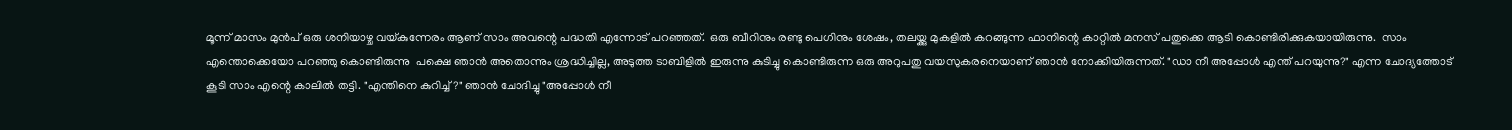മൂന്ന് മാസം മുന്‍പ് ഒരു ശനിയാഴ്ച വയ്കുന്നേരം ആണ് സാം അവന്റെ പദ്ധതി എന്നോട് പറഞ്ഞത്.  ഒരു ബീറിനും രണ്ടു പെഗിനും ശേഷം, തലയ്ക്കു മുകളില്‍ കറങ്ങുന്ന ഫാനിന്റെ കാറ്റില്‍ മനസ് പതുക്കെ ആടി കൊണ്ടിരിക്കുകയായിരുന്നു.  സാം എന്തൊക്കെയോ പറഞ്ഞു കൊണ്ടിരുന്നു  പക്ഷെ ഞാന്‍ അതൊന്നും ശ്രദ്ധിച്ചില്ല, അടുത്ത ടാബിളില്‍ ഇരുന്നു കുടിച്ചു കൊണ്ടിരുന്ന ഒരു അറുപതു വയസുകരനെയാണ് ഞാന്‍ നോക്കിയിരുന്നത്. "ഡാ നീ അപ്പോള്‍ എന്ത് പറയുന്നു?" എന്ന ചോദ്യത്തോട് കൂടി സാം എന്റെ കാലില്‍ തട്ടി. "എന്തിനെ കുറിച്ച്?" ഞാന്‍ ചോദിച്ചു "അപ്പോള്‍ നീ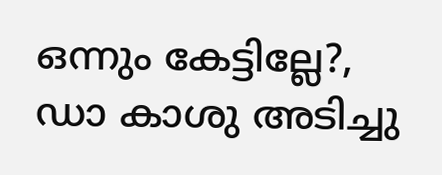ഒന്നും കേട്ടില്ലേ?, ഡാ കാശു അടിച്ചു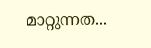മാറ്റുന്നത...